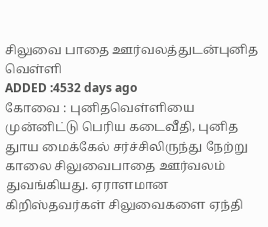சிலுவை பாதை ஊர்வலத்துடன்புனித வெள்ளி
ADDED :4532 days ago
கோவை : புனிதவெள்ளியை முன்னிட்டு பெரிய கடைவீதி, புனித துாய மைக்கேல் சர்ச்சிலிருந்து நேற்று காலை சிலுவைபாதை ஊர்வலம் துவங்கியது. ஏராளமான கிறிஸ்தவர்கள் சிலுவைகளை ஏந்தி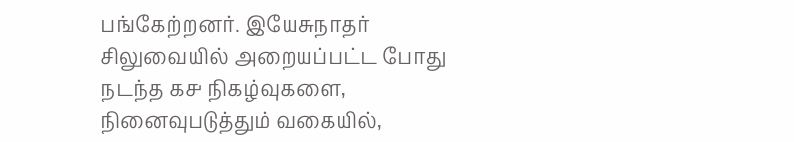பங்கேற்றனர். இயேசுநாதர் சிலுவையில் அறையப்பட்ட போது நடந்த ௧௪ நிகழ்வுகளை, நினைவுபடுத்தும் வகையில்,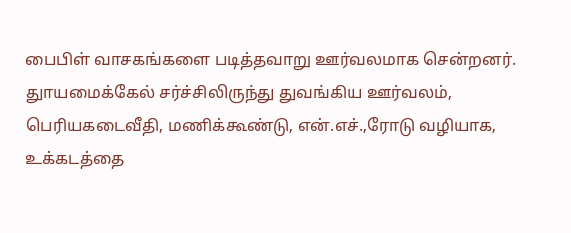பைபிள் வாசகங்களை படித்தவாறு ஊர்வலமாக சென்றனர். துாயமைக்கேல் சர்ச்சிலிருந்து துவங்கிய ஊர்வலம், பெரியகடைவீதி, மணிக்கூண்டு, என்.எச்.,ரோடு வழியாக, உக்கடத்தை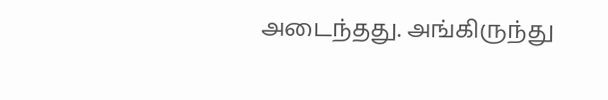அடைந்தது. அங்கிருந்து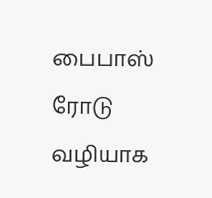பைபாஸ் ரோடு வழியாக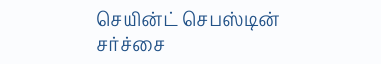செயின்ட் செபஸ்டின் சர்ச்சை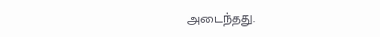அடைந்தது.